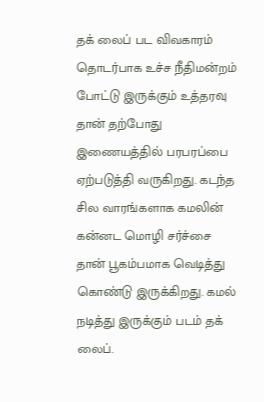தக் லைப் பட விவகாரம் தொடர்பாக உச்ச நீதிமன்றம் போட்டு இருக்கும் உத்தரவு தான் தற்போது இணையத்தில் பரபரப்பை ஏற்படுத்தி வருகிறது. கடந்த சில வாரங்களாக கமலின் கன்னட மொழி சர்ச்சை தான் பூகம்பமாக வெடித்து கொண்டு இருக்கிறது. கமல் நடித்து இருக்கும் படம் தக் லைப்.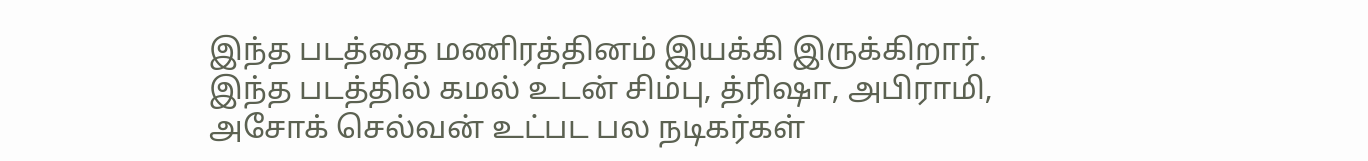இந்த படத்தை மணிரத்தினம் இயக்கி இருக்கிறார். இந்த படத்தில் கமல் உடன் சிம்பு, த்ரிஷா, அபிராமி, அசோக் செல்வன் உட்பட பல நடிகர்கள்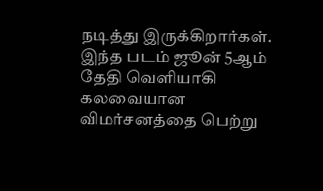நடித்து இருக்கிறார்கள். இந்த படம் ஜூன் 5ஆம் தேதி வெளியாகி கலவையான விமர்சனத்தை பெற்று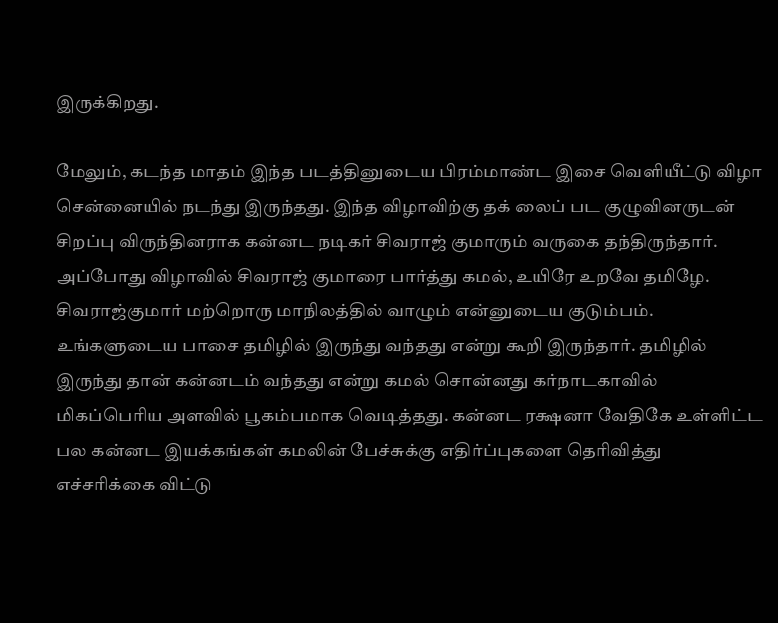இருக்கிறது.

மேலும், கடந்த மாதம் இந்த படத்தினுடைய பிரம்மாண்ட இசை வெளியீட்டு விழா சென்னையில் நடந்து இருந்தது. இந்த விழாவிற்கு தக் லைப் பட குழுவினருடன் சிறப்பு விருந்தினராக கன்னட நடிகர் சிவராஜ் குமாரும் வருகை தந்திருந்தார். அப்போது விழாவில் சிவராஜ் குமாரை பார்த்து கமல், உயிரே உறவே தமிழே. சிவராஜ்குமார் மற்றொரு மாநிலத்தில் வாழும் என்னுடைய குடும்பம். உங்களுடைய பாசை தமிழில் இருந்து வந்தது என்று கூறி இருந்தார். தமிழில் இருந்து தான் கன்னடம் வந்தது என்று கமல் சொன்னது கர்நாடகாவில் மிகப்பெரிய அளவில் பூகம்பமாக வெடித்தது. கன்னட ரக்ஷனா வேதிகே உள்ளிட்ட பல கன்னட இயக்கங்கள் கமலின் பேச்சுக்கு எதிர்ப்புகளை தெரிவித்து எச்சரிக்கை விட்டு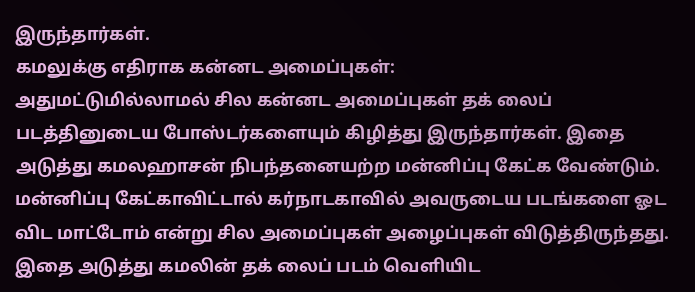இருந்தார்கள்.
கமலுக்கு எதிராக கன்னட அமைப்புகள்:
அதுமட்டுமில்லாமல் சில கன்னட அமைப்புகள் தக் லைப் படத்தினுடைய போஸ்டர்களையும் கிழித்து இருந்தார்கள். இதை அடுத்து கமலஹாசன் நிபந்தனையற்ற மன்னிப்பு கேட்க வேண்டும். மன்னிப்பு கேட்காவிட்டால் கர்நாடகாவில் அவருடைய படங்களை ஓட விட மாட்டோம் என்று சில அமைப்புகள் அழைப்புகள் விடுத்திருந்தது. இதை அடுத்து கமலின் தக் லைப் படம் வெளியிட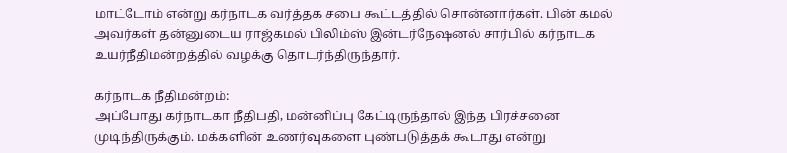மாட்டோம் என்று கர்நாடக வர்த்தக சபை கூட்டத்தில் சொன்னார்கள். பின் கமல் அவர்கள் தன்னுடைய ராஜ்கமல் பிலிம்ஸ் இன்டர்நேஷனல் சார்பில் கர்நாடக உயர்நீதிமன்றத்தில் வழக்கு தொடர்ந்திருந்தார்.

கர்நாடக நீதிமன்றம்:
அப்போது கர்நாடகா நீதிபதி, மன்னிப்பு கேட்டிருந்தால் இந்த பிரச்சனை முடிந்திருக்கும். மக்களின் உணர்வுகளை புண்படுத்தக் கூடாது என்று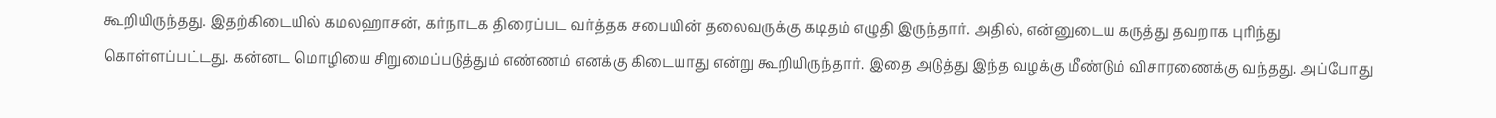கூறியிருந்தது. இதற்கிடையில் கமலஹாசன், கர்நாடக திரைப்பட வர்த்தக சபையின் தலைவருக்கு கடிதம் எழுதி இருந்தார். அதில், என்னுடைய கருத்து தவறாக புரிந்து கொள்ளப்பட்டது. கன்னட மொழியை சிறுமைப்படுத்தும் எண்ணம் எனக்கு கிடையாது என்று கூறியிருந்தார். இதை அடுத்து இந்த வழக்கு மீண்டும் விசாரணைக்கு வந்தது. அப்போது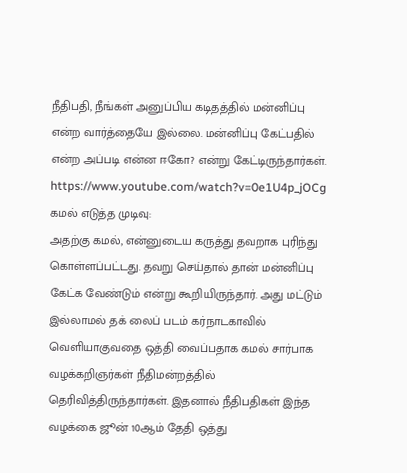நீதிபதி, நீங்கள் அனுப்பிய கடிதத்தில் மன்னிப்பு என்ற வார்த்தையே இல்லை. மன்னிப்பு கேட்பதில் என்ற அப்படி என்ன ஈகோ? என்று கேட்டிருந்தார்கள்.
https://www.youtube.com/watch?v=0e1U4p_jOCg
கமல் எடுத்த முடிவு:
அதற்கு கமல், என்னுடைய கருத்து தவறாக புரிந்து கொள்ளப்பட்டது. தவறு செய்தால் தான் மன்னிப்பு கேட்க வேண்டும் என்று கூறியிருந்தார். அது மட்டும் இல்லாமல் தக் லைப் படம் கர்நாடகாவில் வெளியாகுவதை ஒத்தி வைப்பதாக கமல் சார்பாக வழக்கறிஞர்கள் நீதிமன்றத்தில் தெரிவித்திருந்தார்கள். இதனால் நீதிபதிகள் இந்த வழக்கை ஜூன் 10ஆம் தேதி ஒத்து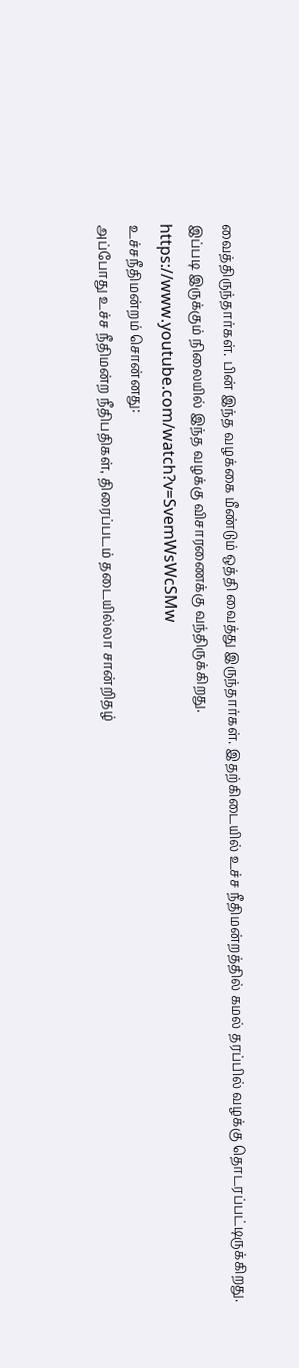வைத்திருந்தார்கள். பின் இந்த வழக்கை மீண்டும் ஒத்தி வைத்து இருந்தார்கள். இதற்கிடையில் உச்ச நீதிமன்றத்தில் கமல் தரப்பில் வழக்கு தொடரப்பட்டிருக்கிறது. இப்படி இருக்கும் நிலையில் இந்த வழக்கு விசாரணைக்கு வந்திருக்கிறது.
https://www.youtube.com/watch?v=SvemWsWcSMw
உச்சநீதிமன்றம் சொன்னது:
அப்போது உச்ச நீதிமன்ற நீதிபதிகள், திரைப்படம் தடையில்லா சான்றிதழ்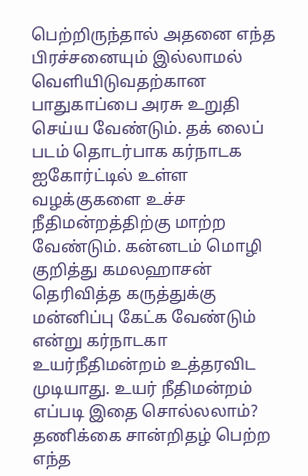பெற்றிருந்தால் அதனை எந்த பிரச்சனையும் இல்லாமல் வெளியிடுவதற்கான பாதுகாப்பை அரசு உறுதி செய்ய வேண்டும். தக் லைப் படம் தொடர்பாக கர்நாடக ஐகோர்ட்டில் உள்ள வழக்குகளை உச்ச நீதிமன்றத்திற்கு மாற்ற வேண்டும். கன்னடம் மொழி குறித்து கமலஹாசன் தெரிவித்த கருத்துக்கு மன்னிப்பு கேட்க வேண்டும் என்று கர்நாடகா உயர்நீதிமன்றம் உத்தரவிட முடியாது. உயர் நீதிமன்றம் எப்படி இதை சொல்லலாம்? தணிக்கை சான்றிதழ் பெற்ற எந்த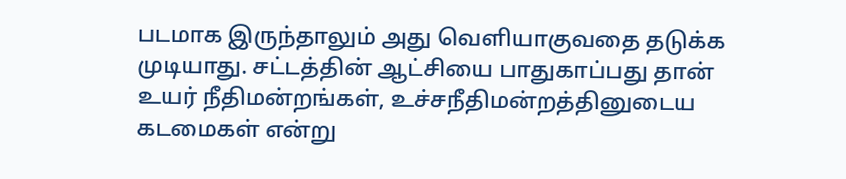படமாக இருந்தாலும் அது வெளியாகுவதை தடுக்க முடியாது. சட்டத்தின் ஆட்சியை பாதுகாப்பது தான் உயர் நீதிமன்றங்கள், உச்சநீதிமன்றத்தினுடைய கடமைகள் என்று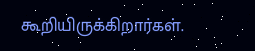கூறியிருக்கிறார்கள்.